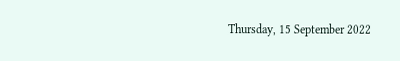Thursday, 15 September 2022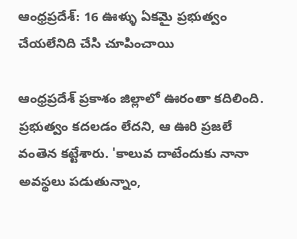ఆంధ్రప్రదేశ్: 16 ఊళ్ళు ఏకమై ప్రభుత్వం చేయలేనిది చేసి చూపించాయి

ఆంధ్రప్రదేశ్ ప్రకాశం జిల్లాలో ఊరంతా కదిలింది. ప్రభుత్వం కదలడం లేదని, ఆ ఊరి ప్రజలే వంతెన కట్టేశారు. 'కాలువ దాటేందుకు నానా అవస్థలు పడుతున్నాం,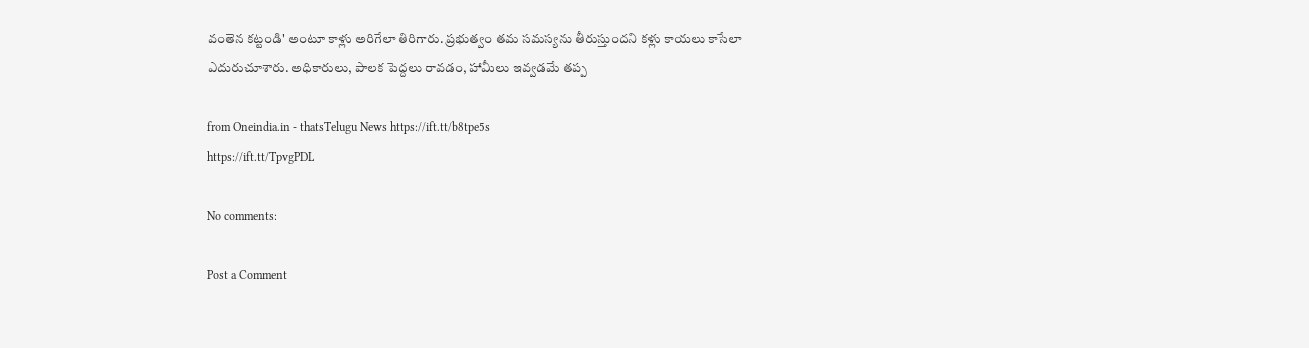వంతెన కట్టండి' అంటూ కాళ్లు అరిగేలా తిరిగారు. ప్రభుత్వం తమ సమస్యను తీరుస్తుందని కళ్లు కాయలు కాసేలా ఎదురుచూశారు. అధికారులు, పాలక పెద్దలు రావడం, హామీలు ఇవ్వడమే తప్ప

from Oneindia.in - thatsTelugu News https://ift.tt/b8tpe5s
https://ift.tt/TpvgPDL

No comments:

Post a Comment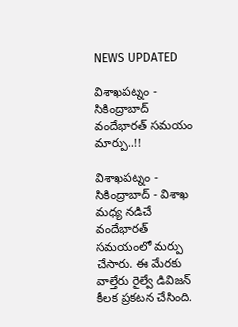NEWS UPDATED

విశాఖపట్నం - సికింద్రాబాద్ వందేభారత్ సమయం మార్పు..!!

విశాఖపట్నం - సికింద్రాబాద్ - విశాఖ మధ్య నడిచే వందేభారత్ సమయంలో మర్పు చేసారు. ఈ మేరకు వాల్తేరు రైల్వే డివిజన్ కీలక ప్రకటన చేసింది.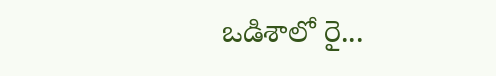ఒడిశాలో రై...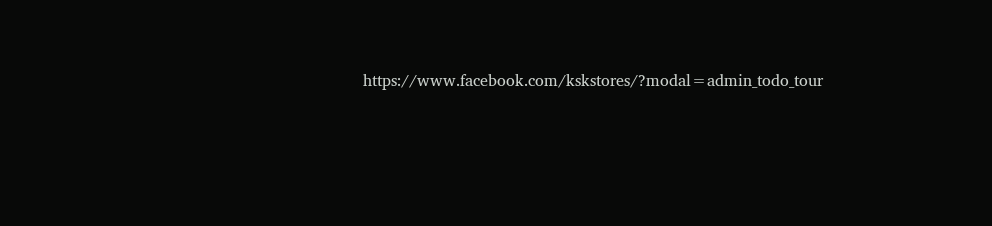https://www.facebook.com/kskstores/?modal=admin_todo_tour